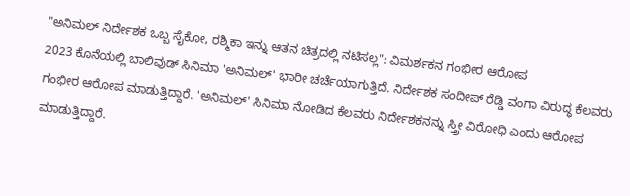"ಅನಿಮಲ್ ನಿರ್ದೇಶಕ ಒಬ್ಬ ಸೈಕೋ, ರಶ್ಮಿಕಾ ಇನ್ನು ಆತನ ಚಿತ್ರದಲ್ಲಿ ನಟಿಸಲ್ಲ": ವಿಮರ್ಶಕನ ಗಂಭೀರ ಆರೋಪ
2023 ಕೊನೆಯಲ್ಲಿ ಬಾಲಿವುಡ್ ಸಿನಿಮಾ 'ಅನಿಮಲ್' ಭಾರೀ ಚರ್ಚೆಯಾಗುತ್ತಿದೆ. ನಿರ್ದೇಶಕ ಸಂದೀಪ್ ರೆಡ್ಡಿ ವಂಗಾ ವಿರುದ್ಧ ಕೆಲವರು ಗಂಭೀರ ಆರೋಪ ಮಾಡುತ್ತಿದ್ದಾರೆ. 'ಅನಿಮಲ್' ಸಿನಿಮಾ ನೋಡಿದ ಕೆಲವರು ನಿರ್ದೇಶಕನನ್ನು ಸ್ತ್ರೀ ವಿರೋಧಿ ಎಂದು ಆರೋಪ ಮಾಡುತ್ತಿದ್ದಾರೆ.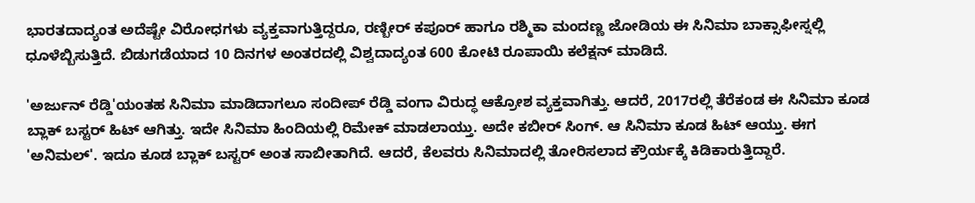ಭಾರತದಾದ್ಯಂತ ಅದೆಷ್ಟೇ ವಿರೋಧಗಳು ವ್ಯಕ್ತವಾಗುತ್ತಿದ್ದರೂ, ರಣ್ಬೀರ್ ಕಪೂರ್ ಹಾಗೂ ರಶ್ಮಿಕಾ ಮಂದಣ್ಣ ಜೋಡಿಯ ಈ ಸಿನಿಮಾ ಬಾಕ್ಸಾಫೀಸ್ನಲ್ಲಿ ಧೂಳೆಬ್ಬಿಸುತ್ತಿದೆ. ಬಿಡುಗಡೆಯಾದ 10 ದಿನಗಳ ಅಂತರದಲ್ಲಿ ವಿಶ್ವದಾದ್ಯಂತ 600 ಕೋಟಿ ರೂಪಾಯಿ ಕಲೆಕ್ಷನ್ ಮಾಡಿದೆ.

'ಅರ್ಜುನ್ ರೆಡ್ಡಿ'ಯಂತಹ ಸಿನಿಮಾ ಮಾಡಿದಾಗಲೂ ಸಂದೀಪ್ ರೆಡ್ಡಿ ವಂಗಾ ವಿರುದ್ಧ ಆಕ್ರೋಶ ವ್ಯಕ್ತವಾಗಿತ್ತು. ಆದರೆ, 2017ರಲ್ಲಿ ತೆರೆಕಂಡ ಈ ಸಿನಿಮಾ ಕೂಡ ಬ್ಲಾಕ್ ಬಸ್ಟರ್ ಹಿಟ್ ಆಗಿತ್ತು. ಇದೇ ಸಿನಿಮಾ ಹಿಂದಿಯಲ್ಲಿ ರಿಮೇಕ್ ಮಾಡಲಾಯ್ತು. ಅದೇ ಕಬೀರ್ ಸಿಂಗ್. ಆ ಸಿನಿಮಾ ಕೂಡ ಹಿಟ್ ಆಯ್ತು. ಈಗ 'ಅನಿಮಲ್'. ಇದೂ ಕೂಡ ಬ್ಲಾಕ್ ಬಸ್ಟರ್ ಅಂತ ಸಾಬೀತಾಗಿದೆ. ಆದರೆ, ಕೆಲವರು ಸಿನಿಮಾದಲ್ಲಿ ತೋರಿಸಲಾದ ಕ್ರೌರ್ಯಕ್ಕೆ ಕಿಡಿಕಾರುತ್ತಿದ್ದಾರೆ.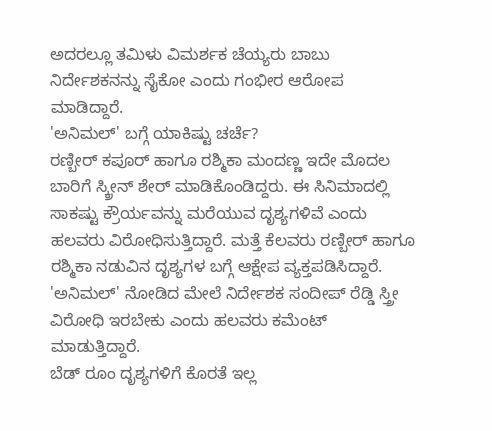ಅದರಲ್ಲೂ ತಮಿಳು ವಿಮರ್ಶಕ ಚೆಯ್ಯರು ಬಾಬು ನಿರ್ದೇಶಕನನ್ನು ಸೈಕೋ ಎಂದು ಗಂಭೀರ ಆರೋಪ ಮಾಡಿದ್ದಾರೆ.
'ಅನಿಮಲ್' ಬಗ್ಗೆ ಯಾಕಿಷ್ಟು ಚರ್ಚೆ?
ರಣ್ಬೀರ್ ಕಪೂರ್ ಹಾಗೂ ರಶ್ಮಿಕಾ ಮಂದಣ್ಣ ಇದೇ ಮೊದಲ ಬಾರಿಗೆ ಸ್ಕ್ರೀನ್ ಶೇರ್ ಮಾಡಿಕೊಂಡಿದ್ದರು. ಈ ಸಿನಿಮಾದಲ್ಲಿ ಸಾಕಷ್ಟು ಕ್ರೌರ್ಯವನ್ನು ಮರೆಯುವ ದೃಶ್ಯಗಳಿವೆ ಎಂದು ಹಲವರು ವಿರೋಧಿಸುತ್ತಿದ್ದಾರೆ. ಮತ್ತೆ ಕೆಲವರು ರಣ್ಬೀರ್ ಹಾಗೂ ರಶ್ಮಿಕಾ ನಡುವಿನ ದೃಶ್ಯಗಳ ಬಗ್ಗೆ ಆಕ್ಷೇಪ ವ್ಯಕ್ತಪಡಿಸಿದ್ದಾರೆ. 'ಅನಿಮಲ್' ನೋಡಿದ ಮೇಲೆ ನಿರ್ದೇಶಕ ಸಂದೀಪ್ ರೆಡ್ಡಿ ಸ್ತ್ರೀ ವಿರೋಧಿ ಇರಬೇಕು ಎಂದು ಹಲವರು ಕಮೆಂಟ್ ಮಾಡುತ್ತಿದ್ದಾರೆ.
ಬೆಡ್ ರೂಂ ದೃಶ್ಯಗಳಿಗೆ ಕೊರತೆ ಇಲ್ಲ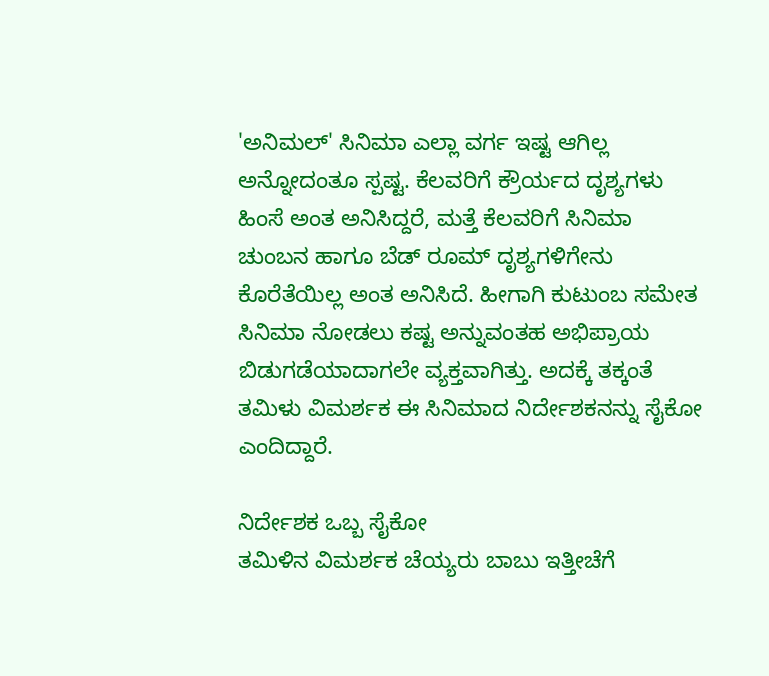'ಅನಿಮಲ್' ಸಿನಿಮಾ ಎಲ್ಲಾ ವರ್ಗ ಇಷ್ಟ ಆಗಿಲ್ಲ ಅನ್ನೋದಂತೂ ಸ್ಪಷ್ಟ. ಕೆಲವರಿಗೆ ಕ್ರೌರ್ಯದ ದೃಶ್ಯಗಳು ಹಿಂಸೆ ಅಂತ ಅನಿಸಿದ್ದರೆ, ಮತ್ತೆ ಕೆಲವರಿಗೆ ಸಿನಿಮಾ ಚುಂಬನ ಹಾಗೂ ಬೆಡ್ ರೂಮ್ ದೃಶ್ಯಗಳಿಗೇನು ಕೊರೆತೆಯಿಲ್ಲ ಅಂತ ಅನಿಸಿದೆ. ಹೀಗಾಗಿ ಕುಟುಂಬ ಸಮೇತ ಸಿನಿಮಾ ನೋಡಲು ಕಷ್ಟ ಅನ್ನುವಂತಹ ಅಭಿಪ್ರಾಯ ಬಿಡುಗಡೆಯಾದಾಗಲೇ ವ್ಯಕ್ತವಾಗಿತ್ತು. ಅದಕ್ಕೆ ತಕ್ಕಂತೆ ತಮಿಳು ವಿಮರ್ಶಕ ಈ ಸಿನಿಮಾದ ನಿರ್ದೇಶಕನನ್ನು ಸೈಕೋ ಎಂದಿದ್ದಾರೆ.

ನಿರ್ದೇಶಕ ಒಬ್ಬ ಸೈಕೋ
ತಮಿಳಿನ ವಿಮರ್ಶಕ ಚೆಯ್ಯರು ಬಾಬು ಇತ್ತೀಚೆಗೆ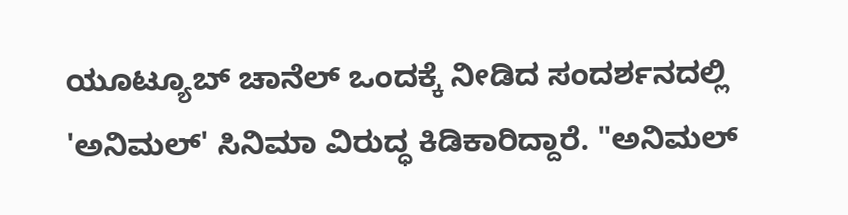ಯೂಟ್ಯೂಬ್ ಚಾನೆಲ್ ಒಂದಕ್ಕೆ ನೀಡಿದ ಸಂದರ್ಶನದಲ್ಲಿ 'ಅನಿಮಲ್' ಸಿನಿಮಾ ವಿರುದ್ಧ ಕಿಡಿಕಾರಿದ್ದಾರೆ. "ಅನಿಮಲ್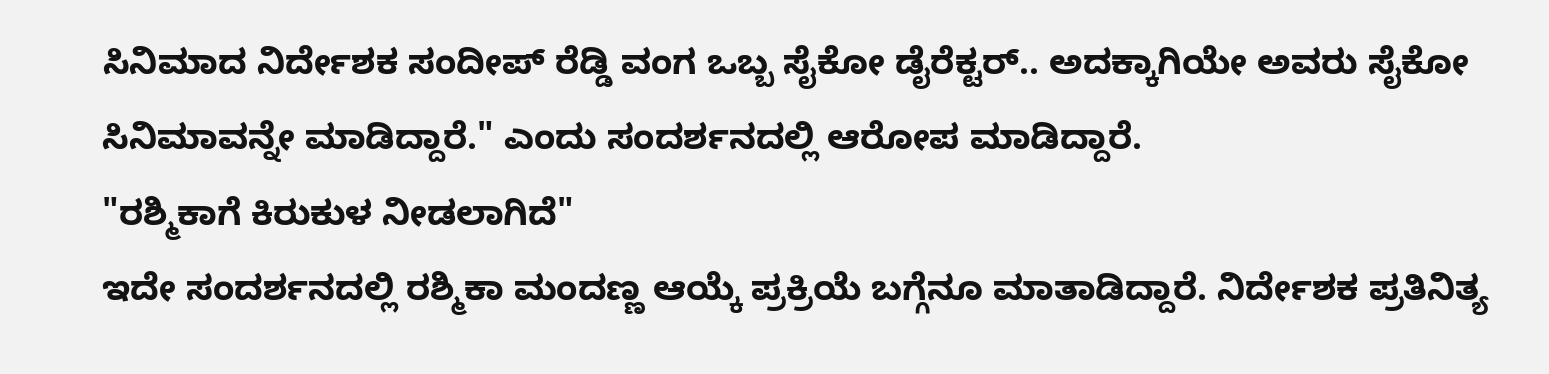ಸಿನಿಮಾದ ನಿರ್ದೇಶಕ ಸಂದೀಪ್ ರೆಡ್ಡಿ ವಂಗ ಒಬ್ಬ ಸೈಕೋ ಡೈರೆಕ್ಟರ್.. ಅದಕ್ಕಾಗಿಯೇ ಅವರು ಸೈಕೋ ಸಿನಿಮಾವನ್ನೇ ಮಾಡಿದ್ದಾರೆ." ಎಂದು ಸಂದರ್ಶನದಲ್ಲಿ ಆರೋಪ ಮಾಡಿದ್ದಾರೆ.
"ರಶ್ಮಿಕಾಗೆ ಕಿರುಕುಳ ನೀಡಲಾಗಿದೆ"
ಇದೇ ಸಂದರ್ಶನದಲ್ಲಿ ರಶ್ಮಿಕಾ ಮಂದಣ್ಣ ಆಯ್ಕೆ ಪ್ರಕ್ರಿಯೆ ಬಗ್ಗೆನೂ ಮಾತಾಡಿದ್ದಾರೆ. ನಿರ್ದೇಶಕ ಪ್ರತಿನಿತ್ಯ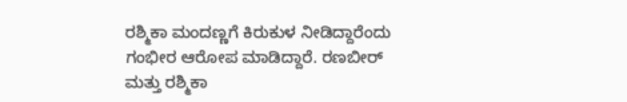ರಶ್ಮಿಕಾ ಮಂದಣ್ಣಗೆ ಕಿರುಕುಳ ನೀಡಿದ್ದಾರೆಂದು ಗಂಭೀರ ಆರೋಪ ಮಾಡಿದ್ದಾರೆ. ರಣಬೀರ್ ಮತ್ತು ರಶ್ಮಿಕಾ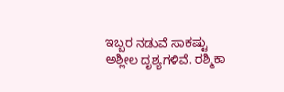ಇಬ್ಬರ ನಡುವೆ ಸಾಕಷ್ಟು ಅಶ್ಲೀಲ ದೃಶ್ಯಗಳಿವೆ. ರಶ್ಮಿಕಾ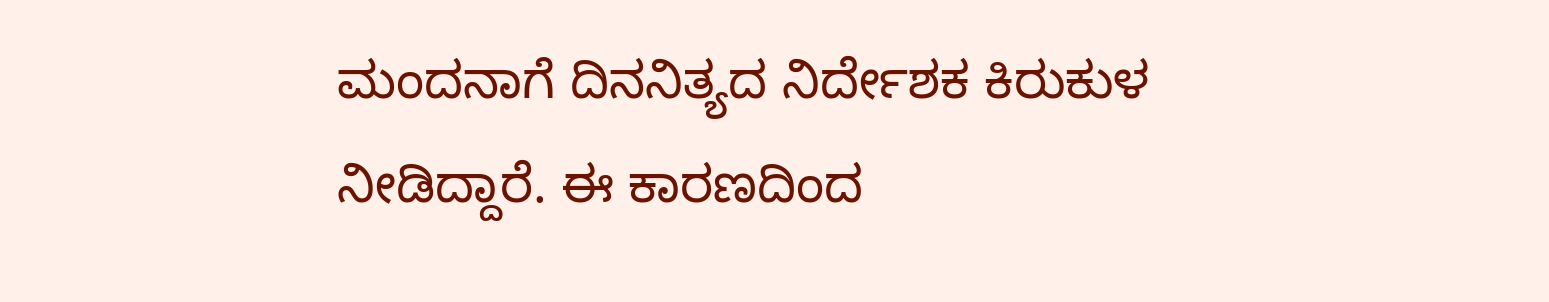ಮಂದನಾಗೆ ದಿನನಿತ್ಯದ ನಿರ್ದೇಶಕ ಕಿರುಕುಳ ನೀಡಿದ್ದಾರೆ. ಈ ಕಾರಣದಿಂದ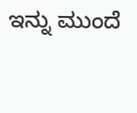ಇನ್ನು ಮುಂದೆ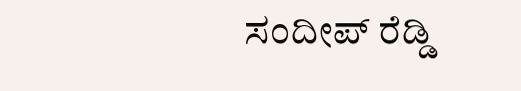ಸಂದೀಪ್ ರೆಡ್ಡಿ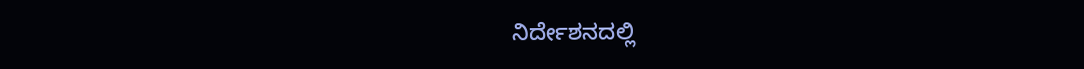ನಿರ್ದೇಶನದಲ್ಲಿ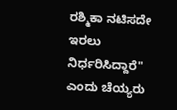ರಶ್ಮಿಕಾ ನಟಿಸದೇ ಇರಲು ನಿರ್ಧರಿಸಿದ್ದಾರೆ" ಎಂದು ಚೆಯ್ಯರು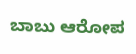ಬಾಬು ಆರೋಪ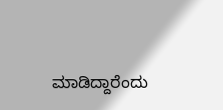ಮಾಡಿದ್ದಾರೆಂದು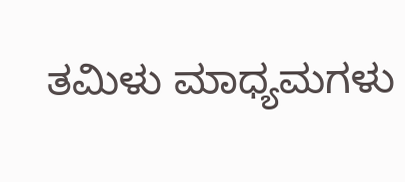ತಮಿಳು ಮಾಧ್ಯಮಗಳು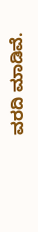ವರದಿ ಮಾಡಿವೆ.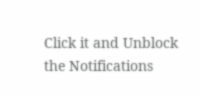Click it and Unblock the Notifications